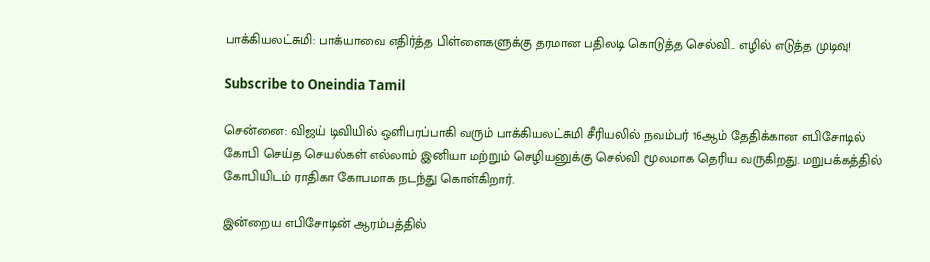பாக்கியலட்சுமி: பாக்யாவை எதிர்த்த பிள்ளைகளுக்கு தரமான பதிலடி கொடுத்த செல்வி.. எழில் எடுத்த முடிவு!

Subscribe to Oneindia Tamil

சென்னை: விஜய் டிவியில் ஒளிபரப்பாகி வரும் பாக்கியலட்சுமி சீரியலில் நவம்பர் 16ஆம் தேதிக்கான எபிசோடில் கோபி செய்த செயல்கள் எல்லாம் இனியா மற்றும் செழியனுக்கு செல்வி மூலமாக தெரிய வருகிறது. மறுபக்கத்தில் கோபியிடம் ராதிகா கோபமாக நடந்து கொள்கிறார்.

இன்றைய எபிசோடின் ஆரம்பத்தில்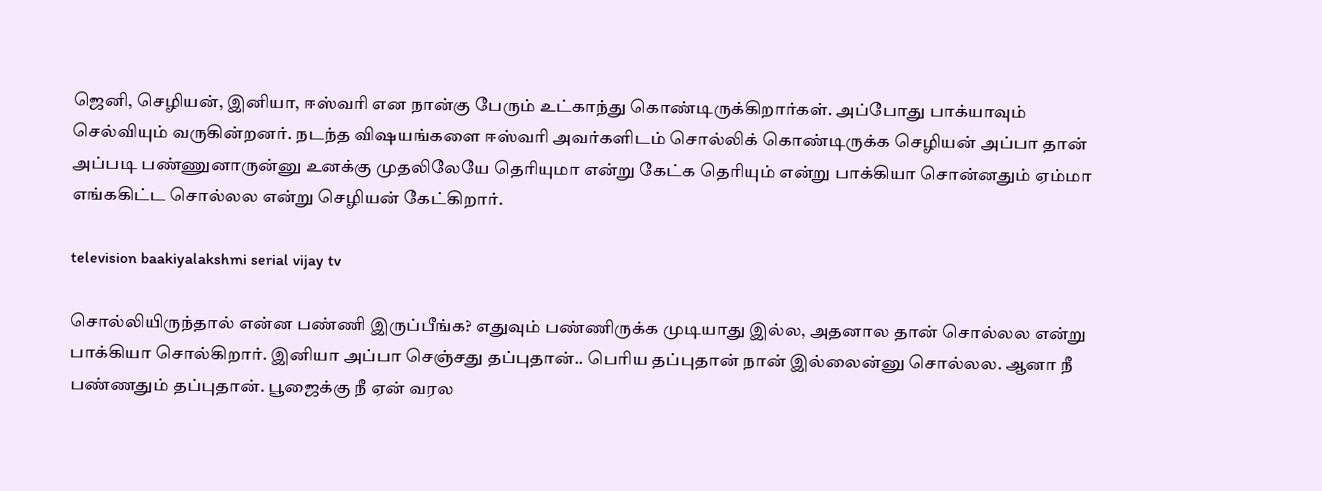ஜெனி, செழியன், இனியா, ஈஸ்வரி என நான்கு பேரும் உட்காந்து கொண்டிருக்கிறார்கள். அப்போது பாக்யாவும் செல்வியும் வருகின்றனர். நடந்த விஷயங்களை ஈஸ்வரி அவர்களிடம் சொல்லிக் கொண்டிருக்க செழியன் அப்பா தான் அப்படி பண்ணுனாருன்னு உனக்கு முதலிலேயே தெரியுமா என்று கேட்க தெரியும் என்று பாக்கியா சொன்னதும் ஏம்மா எங்ககிட்ட சொல்லல என்று செழியன் கேட்கிறார்.

television baakiyalakshmi serial vijay tv

சொல்லியிருந்தால் என்ன பண்ணி இருப்பீங்க? எதுவும் பண்ணிருக்க முடியாது இல்ல, அதனால தான் சொல்லல என்று பாக்கியா சொல்கிறார். இனியா அப்பா செஞ்சது தப்புதான்.. பெரிய தப்புதான் நான் இல்லைன்னு சொல்லல. ஆனா நீ பண்ணதும் தப்புதான். பூஜைக்கு நீ ஏன் வரல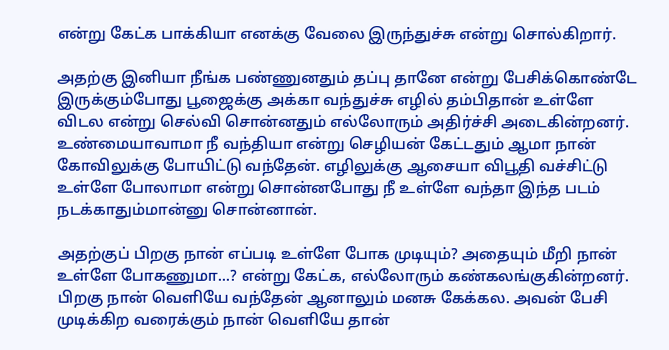என்று கேட்க பாக்கியா எனக்கு வேலை இருந்துச்சு என்று சொல்கிறார்.

அதற்கு இனியா நீங்க பண்ணுனதும் தப்பு தானே என்று பேசிக்கொண்டே இருக்கும்போது பூஜைக்கு அக்கா வந்துச்சு எழில் தம்பிதான் உள்ளே விடல என்று செல்வி சொன்னதும் எல்லோரும் அதிர்ச்சி அடைகின்றனர். உண்மையாவாமா நீ வந்தியா என்று செழியன் கேட்டதும் ஆமா நான் கோவிலுக்கு போயிட்டு வந்தேன். எழிலுக்கு ஆசையா விபூதி வச்சிட்டு உள்ளே போலாமா என்று சொன்னபோது நீ உள்ளே வந்தா இந்த படம் நடக்காதும்மான்னு சொன்னான்.

அதற்குப் பிறகு நான் எப்படி உள்ளே போக முடியும்? அதையும் மீறி நான் உள்ளே போகணுமா...? என்று கேட்க, எல்லோரும் கண்கலங்குகின்றனர். பிறகு நான் வெளியே வந்தேன் ஆனாலும் மனசு கேக்கல. அவன் பேசி முடிக்கிற வரைக்கும் நான் வெளியே தான்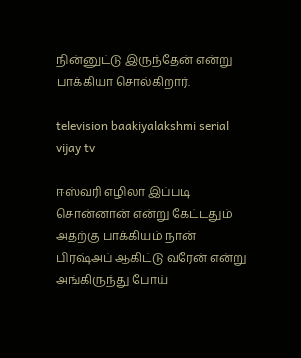நின்னுட்டு இருந்தேன் என்று பாக்கியா சொல்கிறார்.

television baakiyalakshmi serial vijay tv

ஈஸ்வரி எழிலா இப்படி சொன்னான் என்று கேட்டதும் அதற்கு பாக்கியம் நான் பிரஷ்அப் ஆகிட்டு வரேன் என்று அங்கிருந்து போய்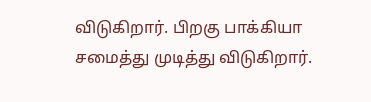விடுகிறார். பிறகு பாக்கியா சமைத்து முடித்து விடுகிறார்.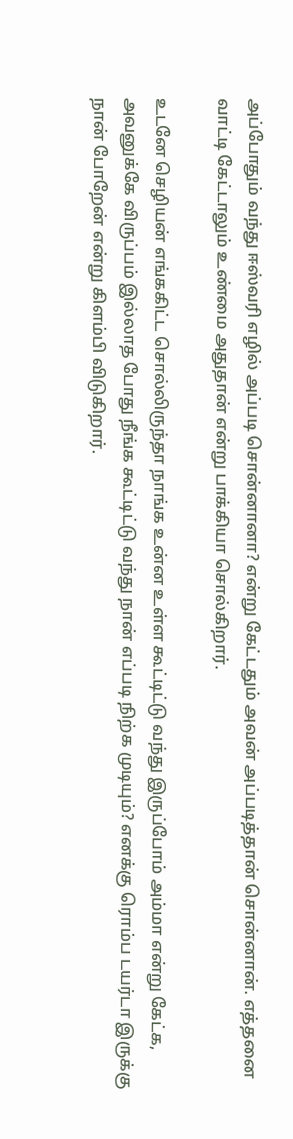அப்போதும் வந்து ஈஸ்வரி எழில் அப்படி சொன்னானா? என்று கேட்டதும் அவன் அப்படித்தான் சொன்னான். எத்தனை வாட்டி கேட்டாலும் உண்மை அதுதான் என்று பாக்கியா சொல்கிறார்.

உடனே செழியன் எங்ககிட்ட சொல்லிருந்தா நாங்க உன்ன உள்ள கூட்டிட்டு வந்து இருப்போம் அம்மா என்று கேட்க, அவனுக்கே விருப்பம் இல்லாத போது நீங்க கூட்டிட்டு வந்து நான் எப்படி நிற்க முடியும்? எனக்கு ரொம்ப டயர்டா இருக்கு நான் போறேன் என்று கிளம்பி விடுகிறார்.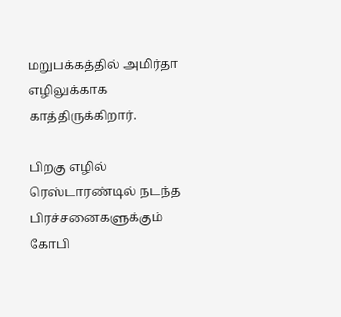மறுபக்கத்தில் அமிர்தா எழிலுக்காக காத்திருக்கிறார்.

பிறகு எழில் ரெஸ்டாரண்டில் நடந்த பிரச்சனைகளுக்கும் கோபி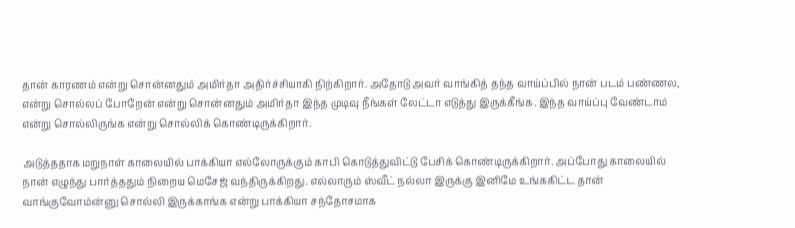தான் காரணம் என்று சொன்னதும் அமிர்தா அதிர்ச்சியாகி நிற்கிறார். அதோடு அவர் வாங்கித் தந்த வாய்ப்பில் நான் படம் பண்ணல, என்று சொல்லப் போறேன் என்று சொன்னதும் அமிர்தா இந்த முடிவு நீங்கள் லேட்டா எடுத்து இருக்கீங்க. இந்த வாய்ப்பு வேண்டாம் என்று சொல்லிருங்க என்று சொல்லிக் கொண்டிருக்கிறார்.

அடுத்ததாக மறுநாள் காலையில் பாக்கியா எல்லோருக்கும் காபி கொடுத்துவிட்டு பேசிக் கொண்டிருக்கிறார். அப்போது காலையில் நான் எழுந்து பார்த்ததும் நிறைய மெசேஜ் வந்திருக்கிறது. எல்லாரும் ஸ்வீட் நல்லா இருக்கு இனிமே உங்ககிட்ட தான் வாங்குவோம்ன்னு சொல்லி இருக்காங்க என்று பாக்கியா சந்தோசமாக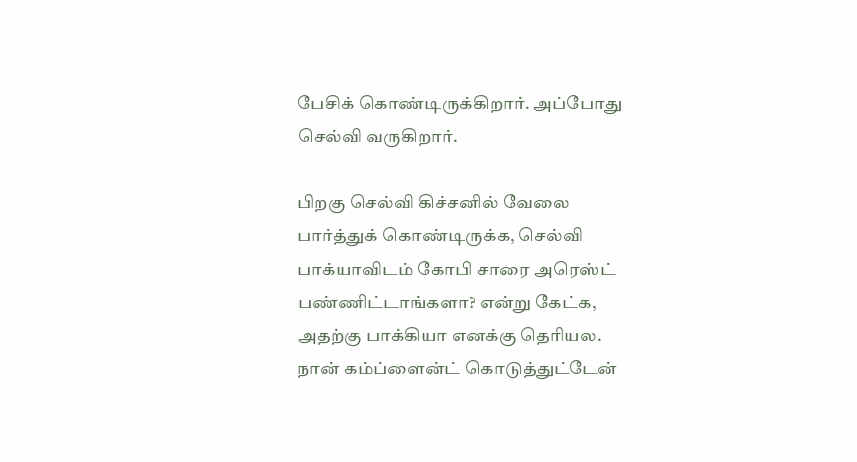பேசிக் கொண்டிருக்கிறார். அப்போது செல்வி வருகிறார்.

பிறகு செல்வி கிச்சனில் வேலை பார்த்துக் கொண்டிருக்க, செல்வி பாக்யாவிடம் கோபி சாரை அரெஸ்ட் பண்ணிட்டாங்களா? என்று கேட்க, அதற்கு பாக்கியா எனக்கு தெரியல. நான் கம்ப்ளைன்ட் கொடுத்துட்டேன்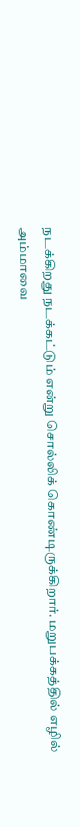நடக்கிறது நடக்கட்டும் என்று சொல்லிக் கொண்டிருக்கிறார். மறுபக்கத்தில் எழில் அம்மாவை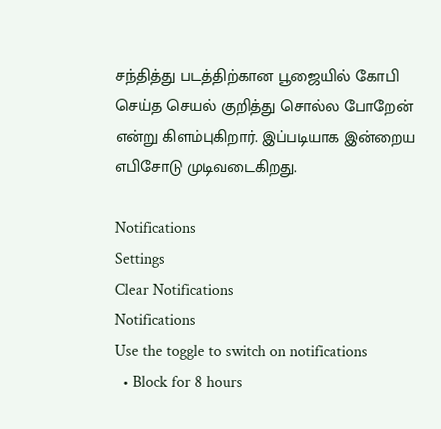சந்தித்து படத்திற்கான பூஜையில் கோபி செய்த செயல் குறித்து சொல்ல போறேன் என்று கிளம்புகிறார். இப்படியாக இன்றைய எபிசோடு முடிவடைகிறது.

Notifications
Settings
Clear Notifications
Notifications
Use the toggle to switch on notifications
  • Block for 8 hours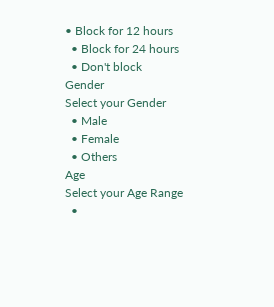• Block for 12 hours
  • Block for 24 hours
  • Don't block
Gender
Select your Gender
  • Male
  • Female
  • Others
Age
Select your Age Range
  •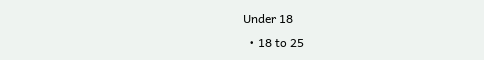Under 18
  • 18 to 25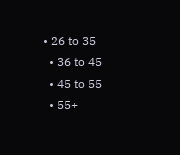• 26 to 35
  • 36 to 45
  • 45 to 55
  • 55+